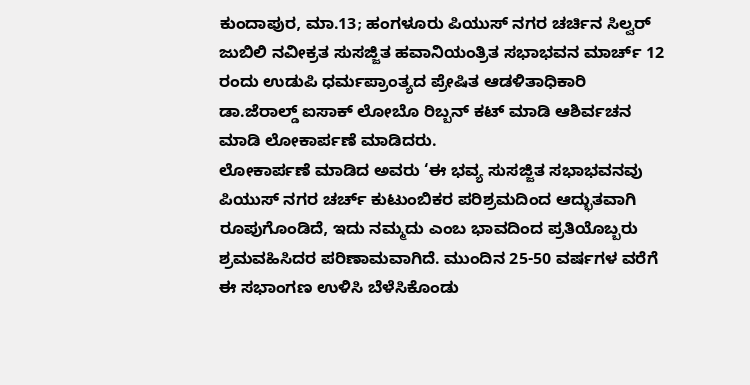ಕುಂದಾಪುರ, ಮಾ.13; ಹಂಗಳೂರು ಪಿಯುಸ್ ನಗರ ಚರ್ಚಿನ ಸಿಲ್ವರ್ ಜುಬಿಲಿ ನವೀಕ್ರತ ಸುಸಜ್ಜಿತ ಹವಾನಿಯಂತ್ರಿತ ಸಭಾಭವನ ಮಾರ್ಚ್ 12 ರಂದು ಉಡುಪಿ ಧರ್ಮಪ್ರಾಂತ್ಯದ ಪ್ರೇಷಿತ ಆಡಳಿತಾಧಿಕಾರಿ ಡಾ.ಜೆರಾಲ್ಡ್ ಐಸಾಕ್ ಲೋಬೊ ರಿಬ್ಬನ್ ಕಟ್ ಮಾಡಿ ಆಶಿರ್ವಚನ ಮಾಡಿ ಲೋಕಾರ್ಪಣೆ ಮಾಡಿದರು.
ಲೋಕಾರ್ಪಣೆ ಮಾಡಿದ ಅವರು ‘ಈ ಭವ್ಯ ಸುಸಜ್ಜಿತ ಸಭಾಭವನವು ಪಿಯುಸ್ ನಗರ ಚರ್ಚ್ ಕುಟುಂಬಿಕರ ಪರಿಶ್ರಮದಿಂದ ಆದ್ಭುತವಾಗಿ ರೂಪುಗೊಂಡಿದೆ, ಇದು ನಮ್ಮದು ಎಂಬ ಭಾವದಿಂದ ಪ್ರತಿಯೊಬ್ಬರು ಶ್ರಮವಹಿಸಿದರ ಪರಿಣಾಮವಾಗಿದೆ. ಮುಂದಿನ 25-50 ವರ್ಷಗಳ ವರೆಗೆ ಈ ಸಭಾಂಗಣ ಉಳಿಸಿ ಬೆಳೆಸಿಕೊಂಡು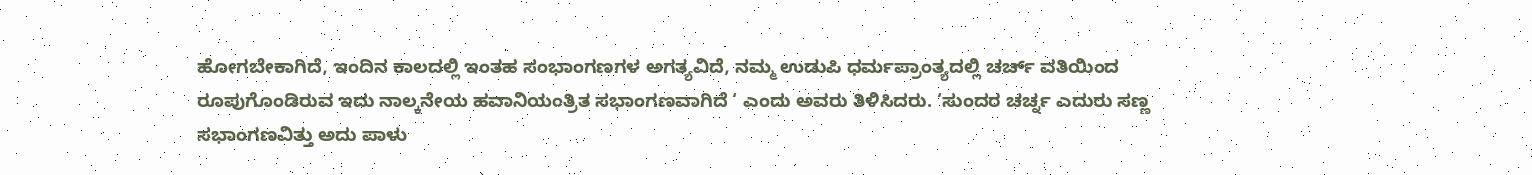ಹೋಗಬೇಕಾಗಿದೆ, ಇಂದಿನ ಕಾಲದಲ್ಲಿ ಇಂತಹ ಸಂಭಾಂಗಣಗಳ ಅಗತ್ಯವಿದೆ, ನಮ್ಮ ಉಡುಪಿ ಧರ್ಮಪ್ರಾಂತ್ಯದಲ್ಲಿ ಚರ್ಚ್ ವತಿಯಿಂದ ರೂಪುಗೊಂಡಿರುವ ಇದು ನಾಲ್ಕನೇಯ ಹವಾನಿಯಂತ್ರಿತ ಸಭಾಂಗಣವಾಗಿದೆ ‘ ಎಂದು ಅವರು ತಿಳಿಸಿದರು. ‘ಸುಂದರ ಚರ್ಚ್ನ ಎದುರು ಸಣ್ಣ ಸಭಾಂಗಣವಿತ್ತು ಅದು ಪಾಳು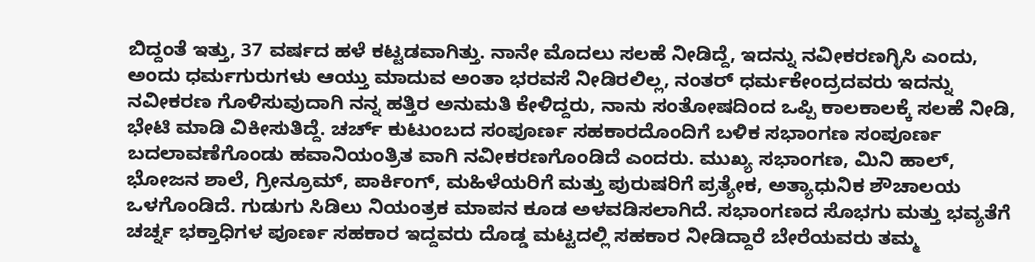ಬಿದ್ದಂತೆ ಇತ್ತು, 37 ವರ್ಷದ ಹಳೆ ಕಟ್ಟಡವಾಗಿತ್ತು. ನಾನೇ ಮೊದಲು ಸಲಹೆ ನೀಡಿದ್ದೆ, ಇದನ್ನು ನವೀಕರಣಗ್ಳಿಸಿ ಎಂದು, ಅಂದು ಧರ್ಮಗುರುಗಳು ಆಯ್ತು ಮಾದುವ ಅಂತಾ ಭರವಸೆ ನೀಡಿರಲಿಲ್ಲ, ನಂತರ್ ಧರ್ಮಕೇಂದ್ರದವರು ಇದನ್ನು ನವೀಕರಣ ಗೊಳಿಸುವುದಾಗಿ ನನ್ನ ಹತ್ತಿರ ಅನುಮತಿ ಕೇಳಿದ್ದರು, ನಾನು ಸಂತೋಷದಿಂದ ಒಪ್ಪಿ ಕಾಲಕಾಲಕ್ಕೆ ಸಲಹೆ ನೀಡಿ, ಭೇಟಿ ಮಾಡಿ ವಿಕೀಸುತಿದ್ದೆ. ಚರ್ಚ್ ಕುಟುಂಬದ ಸಂಪೂರ್ಣ ಸಹಕಾರದೊಂದಿಗೆ ಬಳಿಕ ಸಭಾಂಗಣ ಸಂಪೂರ್ಣ ಬದಲಾವಣೆಗೊಂಡು ಹವಾನಿಯಂತ್ರಿತ ವಾಗಿ ನವೀಕರಣಗೊಂಡಿದೆ ಎಂದರು. ಮುಖ್ಯ ಸಭಾಂಗಣ, ಮಿನಿ ಹಾಲ್, ಭೋಜನ ಶಾಲೆ, ಗ್ರೀನ್ರೂಮ್, ಪಾರ್ಕಿಂಗ್, ಮಹಿಳೆಯರಿಗೆ ಮತ್ತು ಪುರುಷರಿಗೆ ಪ್ರತ್ಯೇಕ, ಅತ್ಯಾಧುನಿಕ ಶೌಚಾಲಯ ಒಳಗೊಂಡಿದೆ. ಗುಡುಗು ಸಿಡಿಲು ನಿಯಂತ್ರಕ ಮಾಪನ ಕೂಡ ಅಳವಡಿಸಲಾಗಿದೆ. ಸಭಾಂಗಣದ ಸೊಭಗು ಮತ್ತು ಭವ್ಯತೆಗೆ ಚರ್ಚ್ನ ಭಕ್ತಾಧಿಗಳ ಪೂರ್ಣ ಸಹಕಾರ ಇದ್ದವರು ದೊಡ್ಡ ಮಟ್ಟದಲ್ಲಿ ಸಹಕಾರ ನೀಡಿದ್ದಾರೆ ಬೇರೆಯವರು ತಮ್ಮ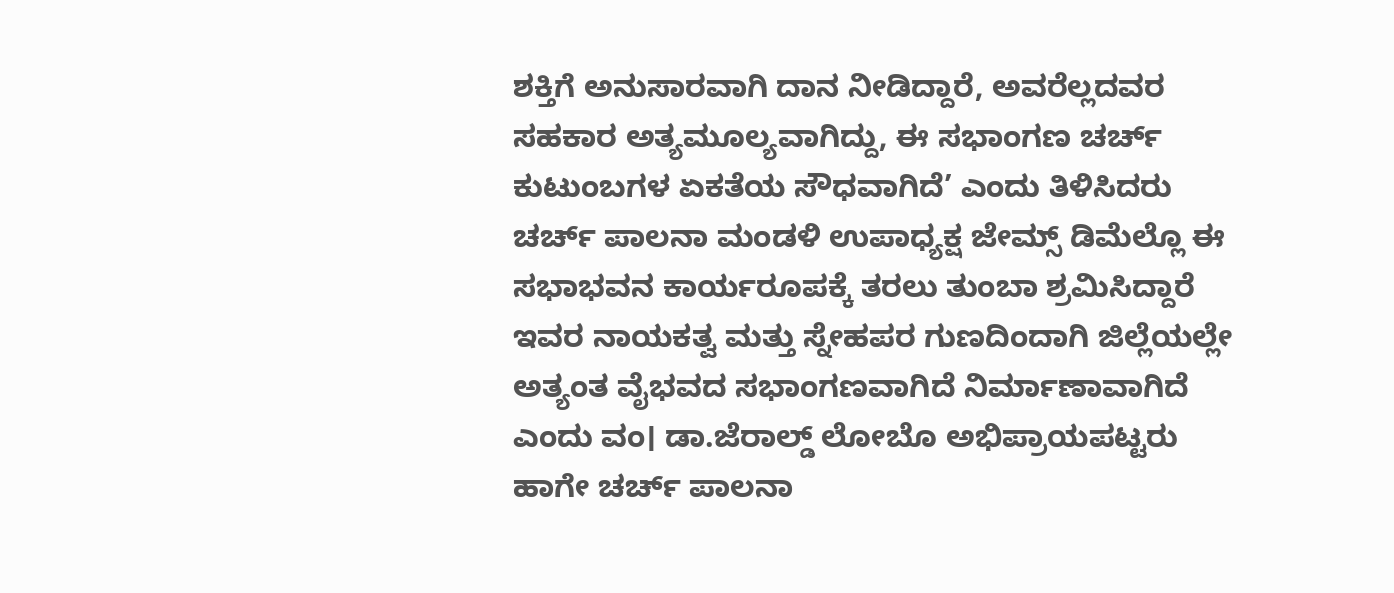ಶಕ್ತಿಗೆ ಅನುಸಾರವಾಗಿ ದಾನ ನೀಡಿದ್ದಾರೆ, ಅವರೆಲ್ಲದವರ ಸಹಕಾರ ಅತ್ಯಮೂಲ್ಯವಾಗಿದ್ದು, ಈ ಸಭಾಂಗಣ ಚರ್ಚ್ ಕುಟುಂಬಗಳ ಏಕತೆಯ ಸೌಧವಾಗಿದೆ’ ಎಂದು ತಿಳಿಸಿದರು
ಚರ್ಚ್ ಪಾಲನಾ ಮಂಡಳಿ ಉಪಾಧ್ಯಕ್ಷ ಜೇಮ್ಸ್ ಡಿಮೆಲ್ಲೊ ಈ ಸಭಾಭವನ ಕಾರ್ಯರೂಪಕ್ಕೆ ತರಲು ತುಂಬಾ ಶ್ರಮಿಸಿದ್ದಾರೆ ಇವರ ನಾಯಕತ್ವ ಮತ್ತು ಸ್ನೇಹಪರ ಗುಣದಿಂದಾಗಿ ಜಿಲ್ಲೆಯಲ್ಲೇ ಅತ್ಯಂತ ವೈಭವದ ಸಭಾಂಗಣವಾಗಿದೆ ನಿರ್ಮಾಣಾವಾಗಿದೆ ಎಂದು ವಂ। ಡಾ.ಜೆರಾಲ್ಡ್ ಲೋಬೊ ಅಭಿಪ್ರಾಯಪಟ್ಟರು ಹಾಗೇ ಚರ್ಚ್ ಪಾಲನಾ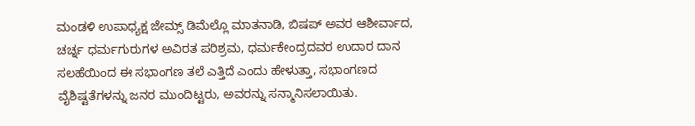ಮಂಡಳಿ ಉಪಾಧ್ಯಕ್ಷ ಜೇಮ್ಸ್ ಡಿಮೆಲ್ಲೊ ಮಾತನಾಡಿ, ಬಿಷಪ್ ಅವರ ಆಶೀರ್ವಾದ, ಚರ್ಚ್ನ ಧರ್ಮಗುರುಗಳ ಅವಿರತ ಪರಿಶ್ರಮ, ಧರ್ಮಕೇಂದ್ರದವರ ಉದಾರ ದಾನ ಸಲಹೆಯಿಂದ ಈ ಸಭಾಂಗಣ ತಲೆ ಎತ್ತಿದೆ ಎಂದು ಹೇಳುತ್ತಾ, ಸಭಾಂಗಣದ ವೈಶಿಷ್ಟತೆಗಳನ್ನು ಜನರ ಮುಂದಿಟ್ಟರು, ಅವರನ್ನು ಸನ್ಮಾನಿಸಲಾಯಿತು.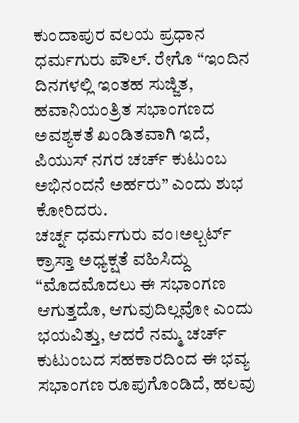ಕುಂದಾಪುರ ವಲಯ ಪ್ರಧಾನ ಧರ್ಮಗುರು ಪೌಲ್. ರೇಗೊ “ಇಂದಿನ ದಿನಗಳಲ್ಲಿ ಇಂತಹ ಸುಜ್ಜಿತ, ಹವಾನಿಯಂತ್ರಿತ ಸಭಾಂಗಣದ ಅವಶ್ಯಕತೆ ಖಂಡಿತವಾಗಿ ಇದೆ, ಪಿಯುಸ್ ನಗರ ಚರ್ಚ್ ಕುಟುಂಬ ಅಭಿನಂದನೆ ಅರ್ಹರು” ಎಂದು ಶುಭ ಕೋರಿದರು.
ಚರ್ಚ್ನ ಧರ್ಮಗುರು ವಂ।ಅಲ್ಬರ್ಟ್ ಕ್ರಾಸ್ತಾ ಅಧ್ಯಕ್ಷತೆ ವಹಿಸಿದ್ದು “ಮೊದಮೊದಲು ಈ ಸಭಾಂಗಣ ಆಗುತ್ತದೊ, ಆಗುವುದಿಲ್ಲವೋ ಎಂದು ಭಯವಿತ್ತು, ಆದರೆ ನಮ್ಮ ಚರ್ಚ್ ಕುಟುಂಬದ ಸಹಕಾರದಿಂದ ಈ ಭವ್ಯ ಸಭಾಂಗಣ ರೂಪುಗೊಂಡಿದೆ, ಹಲವು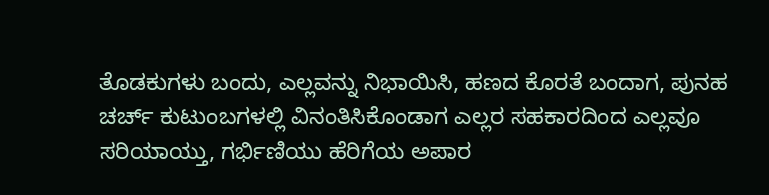ತೊಡಕುಗಳು ಬಂದು, ಎಲ್ಲವನ್ನು ನಿಭಾಯಿಸಿ, ಹಣದ ಕೊರತೆ ಬಂದಾಗ, ಪುನಹ ಚರ್ಚ್ ಕುಟುಂಬಗಳಲ್ಲಿ ವಿನಂತಿಸಿಕೊಂಡಾಗ ಎಲ್ಲರ ಸಹಕಾರದಿಂದ ಎಲ್ಲವೂ ಸರಿಯಾಯ್ತು, ಗರ್ಭಿಣಿಯು ಹೆರಿಗೆಯ ಅಪಾರ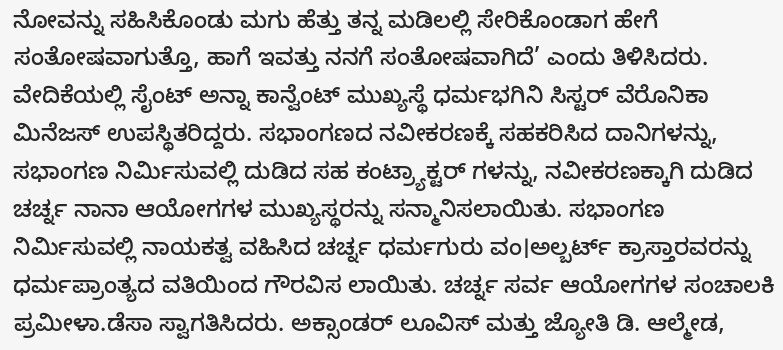ನೋವನ್ನು ಸಹಿಸಿಕೊಂಡು ಮಗು ಹೆತ್ತು ತನ್ನ ಮಡಿಲಲ್ಲಿ ಸೇರಿಕೊಂಡಾಗ ಹೇಗೆ ಸಂತೋಷವಾಗುತ್ತೊ, ಹಾಗೆ ಇವತ್ತು ನನಗೆ ಸಂತೋಷವಾಗಿದೆ’ ಎಂದು ತಿಳಿಸಿದರು.
ವೇದಿಕೆಯಲ್ಲಿ ಸೈಂಟ್ ಅನ್ನಾ ಕಾನ್ವೆಂಟ್ ಮುಖ್ಯಸ್ಥೆ ಧರ್ಮಭಗಿನಿ ಸಿಸ್ಟರ್ ವೆರೊನಿಕಾ ಮಿನೆಜಸ್ ಉಪಸ್ಥಿತರಿದ್ದರು. ಸಭಾಂಗಣದ ನವೀಕರಣಕ್ಕೆ ಸಹಕರಿಸಿದ ದಾನಿಗಳನ್ನು, ಸಭಾಂಗಣ ನಿರ್ಮಿಸುವಲ್ಲಿ ದುಡಿದ ಸಹ ಕಂಟ್ರ್ಯಾಕ್ಟರ್ ಗಳನ್ನು, ನವೀಕರಣಕ್ಕಾಗಿ ದುಡಿದ ಚರ್ಚ್ನ ನಾನಾ ಆಯೋಗಗಳ ಮುಖ್ಯಸ್ಥರನ್ನು ಸನ್ಮಾನಿಸಲಾಯಿತು. ಸಭಾಂಗಣ ನಿರ್ಮಿಸುವಲ್ಲಿ ನಾಯಕತ್ವ ವಹಿಸಿದ ಚರ್ಚ್ನ ಧರ್ಮಗುರು ವಂ।ಅಲ್ಬರ್ಟ್ ಕ್ರಾಸ್ತಾರವರನ್ನು ಧರ್ಮಪ್ರಾಂತ್ಯದ ವತಿಯಿಂದ ಗೌರವಿಸ ಲಾಯಿತು. ಚರ್ಚ್ನ ಸರ್ವ ಆಯೋಗಗಳ ಸಂಚಾಲಕಿ ಪ್ರಮೀಳಾ.ಡೆಸಾ ಸ್ವಾಗತಿಸಿದರು. ಅಕ್ಸಾಂಡರ್ ಲೂವಿಸ್ ಮತ್ತು ಜ್ಯೋತಿ ಡಿ. ಆಲ್ಮೇಡ,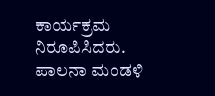ಕಾರ್ಯಕ್ರಮ ನಿರೂಪಿಸಿದರು. ಪಾಲನಾ ಮಂಡಳಿ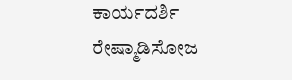ಕಾರ್ಯದರ್ಶಿ ರೇಷ್ಮಾಡಿಸೋಜ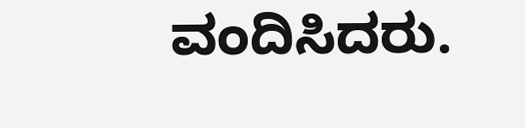ವಂದಿಸಿದರು.